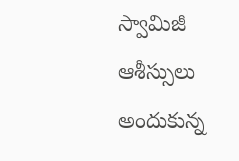స్వామిజీ ఆశీస్సులు అందుకున్న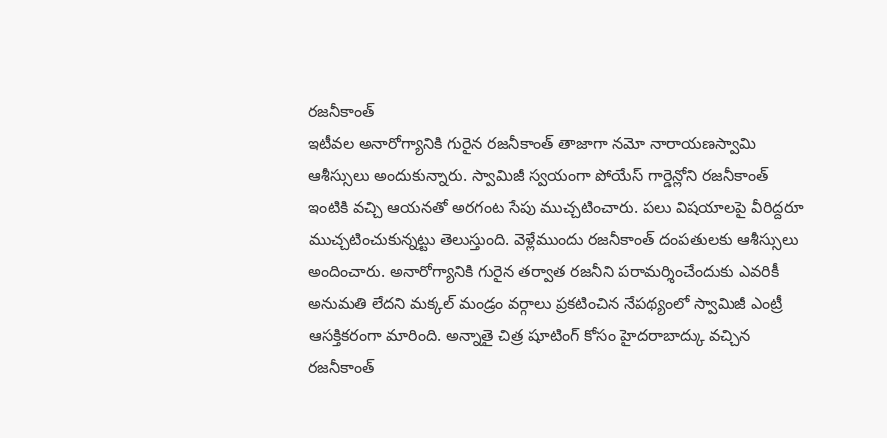రజనీకాంత్
ఇటీవల అనారోగ్యానికి గురైన రజనీకాంత్ తాజాగా నమో నారాయణస్వామి ఆశీస్సులు అందుకున్నారు. స్వామిజీ స్వయంగా పోయేస్ గార్డెన్లోని రజనీకాంత్ ఇంటికి వచ్చి ఆయనతో అరగంట సేపు ముచ్చటించారు. పలు విషయాలపై వీరిద్దరూ ముచ్చటించుకున్నట్టు తెలుస్తుంది. వెళ్లేముందు రజనీకాంత్ దంపతులకు ఆశీస్సులు అందించారు. అనారోగ్యానికి గురైన తర్వాత రజనీని పరామర్శించేందుకు ఎవరికీ అనుమతి లేదని మక్కల్ మండ్రం వర్గాలు ప్రకటించిన నేపథ్యంలో స్వామిజీ ఎంట్రీ ఆసక్తికరంగా మారింది. అన్నాతై చిత్ర షూటింగ్ కోసం హైదరాబాద్కు వచ్చిన రజనీకాంత్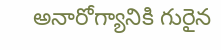అనారోగ్యానికి గురైన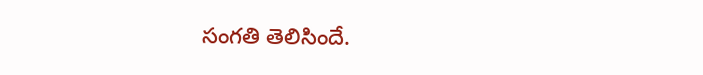సంగతి తెలిసిందే.